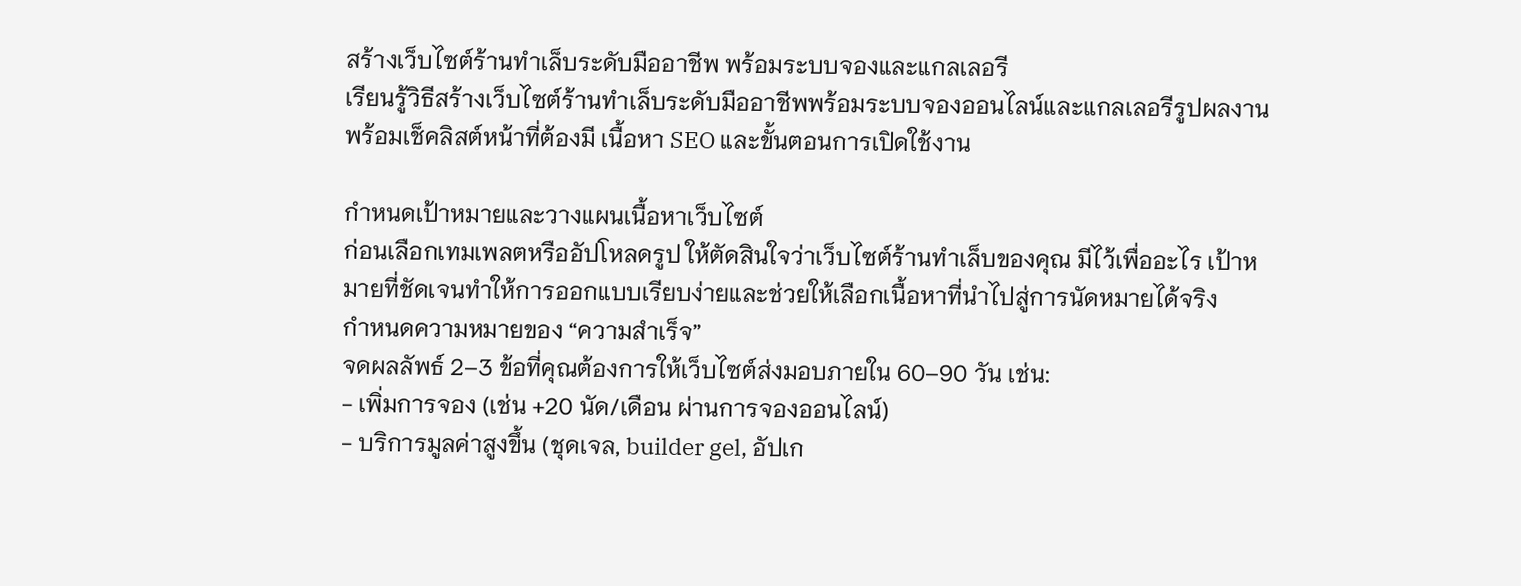สร้างเว็บไซต์ร้านทำเล็บระดับมืออาชีพ พร้อมระบบจองและแกลเลอรี
เรียนรู้วิธีสร้างเว็บไซต์ร้านทำเล็บระดับมืออาชีพพร้อมระบบจองออนไลน์และแกลเลอรีรูปผลงาน พร้อมเช็คลิสต์หน้าที่ต้องมี เนื้อหา SEO และขั้นตอนการเปิดใช้งาน

กำหนดเป้าหมายและวางแผนเนื้อหาเว็บไซต์
ก่อนเลือกเทมเพลตหรืออัปโหลดรูป ให้ตัดสินใจว่าเว็บไซต์ร้านทำเล็บของคุณ มีไว้เพื่ออะไร เป้าหมายที่ชัดเจนทำให้การออกแบบเรียบง่ายและช่วยให้เลือกเนื้อหาที่นำไปสู่การนัดหมายได้จริง
กำหนดความหมายของ “ความสำเร็จ”
จดผลลัพธ์ 2–3 ข้อที่คุณต้องการให้เว็บไซต์ส่งมอบภายใน 60–90 วัน เช่น:
- เพิ่มการจอง (เช่น +20 นัด/เดือน ผ่านการจองออนไลน์)
- บริการมูลค่าสูงขึ้น (ชุดเจล, builder gel, อัปเก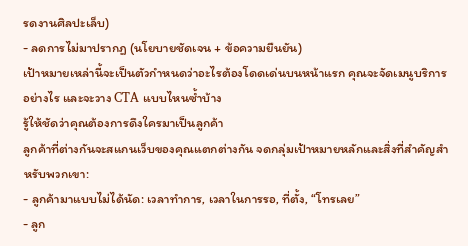รดงานศิลปะเล็บ)
- ลดการไม่มาปรากฏ (นโยบายชัดเจน + ข้อความยืนยัน)
เป้าหมายเหล่านี้จะเป็นตัวกำหนดว่าอะไรต้องโดดเด่นบนหน้าแรก คุณจะจัดเมนูบริการอย่างไร และจะวาง CTA แบบไหนซ้ำบ้าง
รู้ให้ชัดว่าคุณต้องการดึงใครมาเป็นลูกค้า
ลูกค้าที่ต่างกันจะสแกนเว็บของคุณแตกต่างกัน จดกลุ่มเป้าหมายหลักและสิ่งที่สำคัญสำหรับพวกเขา:
- ลูกค้ามาแบบไม่ได้นัด: เวลาทำการ, เวลาในการรอ, ที่ตั้ง, “โทรเลย”
- ลูก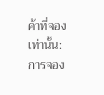ค้าที่จองเท่านั้น: การจอง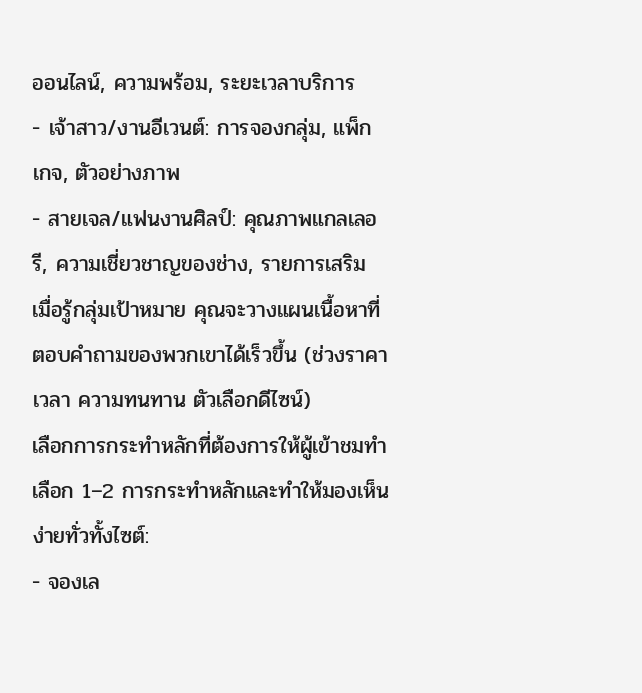ออนไลน์, ความพร้อม, ระยะเวลาบริการ
- เจ้าสาว/งานอีเวนต์: การจองกลุ่ม, แพ็กเกจ, ตัวอย่างภาพ
- สายเจล/แฟนงานศิลป์: คุณภาพแกลเลอรี, ความเชี่ยวชาญของช่าง, รายการเสริม
เมื่อรู้กลุ่มเป้าหมาย คุณจะวางแผนเนื้อหาที่ตอบคำถามของพวกเขาได้เร็วขึ้น (ช่วงราคา เวลา ความทนทาน ตัวเลือกดีไซน์)
เลือกการกระทำหลักที่ต้องการให้ผู้เข้าชมทำ
เลือก 1–2 การกระทำหลักและทำให้มองเห็นง่ายทั่วทั้งไซต์:
- จองเล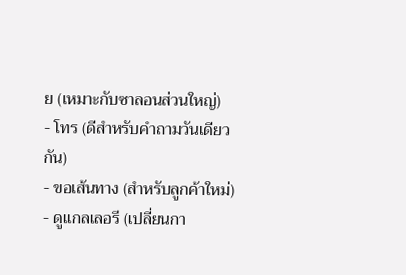ย (เหมาะกับซาลอนส่วนใหญ่)
- โทร (ดีสำหรับคำถามวันเดียวกัน)
- ขอเส้นทาง (สำหรับลูกค้าใหม่)
- ดูแกลเลอรี (เปลี่ยนกา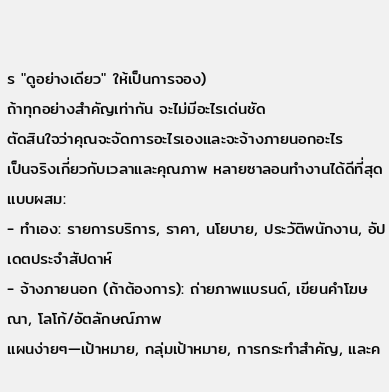ร "ดูอย่างเดียว" ให้เป็นการจอง)
ถ้าทุกอย่างสำคัญเท่ากัน จะไม่มีอะไรเด่นชัด
ตัดสินใจว่าคุณจะจัดการอะไรเองและจะจ้างภายนอกอะไร
เป็นจริงเกี่ยวกับเวลาและคุณภาพ หลายซาลอนทำงานได้ดีที่สุดแบบผสม:
- ทำเอง: รายการบริการ, ราคา, นโยบาย, ประวัติพนักงาน, อัปเดตประจำสัปดาห์
- จ้างภายนอก (ถ้าต้องการ): ถ่ายภาพแบรนด์, เขียนคำโฆษณา, โลโก้/อัตลักษณ์ภาพ
แผนง่ายๆ—เป้าหมาย, กลุ่มเป้าหมาย, การกระทำสำคัญ, และค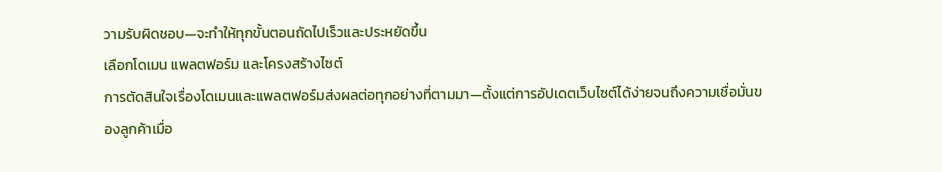วามรับผิดชอบ—จะทำให้ทุกขั้นตอนถัดไปเร็วและประหยัดขึ้น
เลือกโดเมน แพลตฟอร์ม และโครงสร้างไซต์
การตัดสินใจเรื่องโดเมนและแพลตฟอร์มส่งผลต่อทุกอย่างที่ตามมา—ตั้งแต่การอัปเดตเว็บไซต์ได้ง่ายจนถึงความเชื่อมั่นของลูกค้าเมื่อ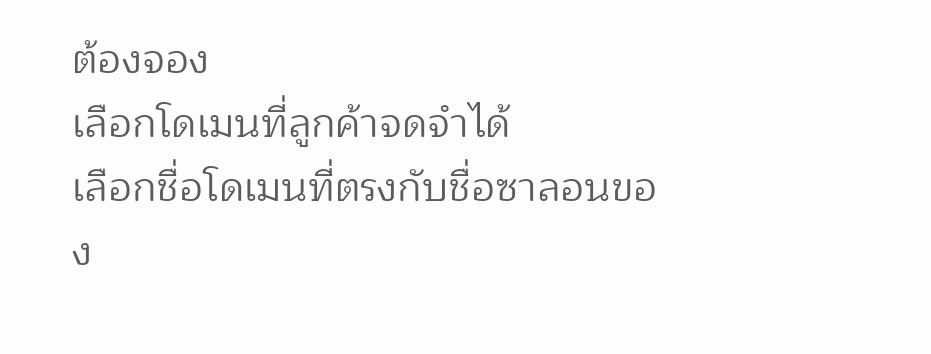ต้องจอง
เลือกโดเมนที่ลูกค้าจดจำได้
เลือกชื่อโดเมนที่ตรงกับชื่อซาลอนของ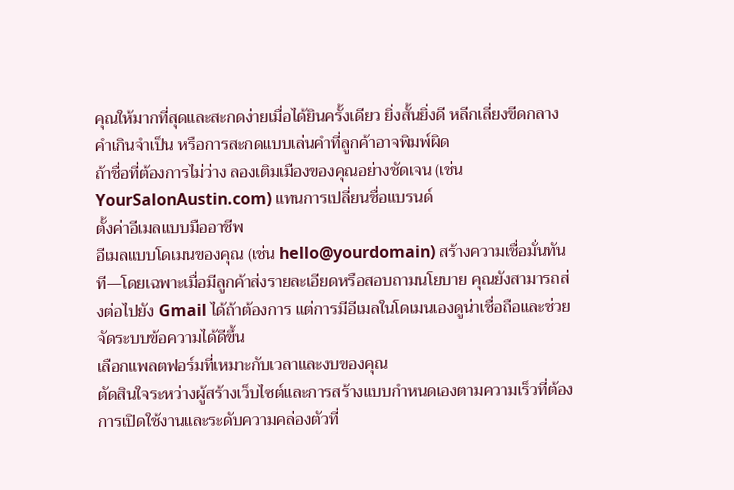คุณให้มากที่สุดและสะกดง่ายเมื่อได้ยินครั้งเดียว ยิ่งสั้นยิ่งดี หลีกเลี่ยงขีดกลาง คำเกินจำเป็น หรือการสะกดแบบเล่นคำที่ลูกค้าอาจพิมพ์ผิด
ถ้าชื่อที่ต้องการไม่ว่าง ลองเติมเมืองของคุณอย่างชัดเจน (เช่น YourSalonAustin.com) แทนการเปลี่ยนชื่อแบรนด์
ตั้งค่าอีเมลแบบมืออาชีพ
อีเมลแบบโดเมนของคุณ (เช่น hello@yourdomain) สร้างความเชื่อมั่นทันที—โดยเฉพาะเมื่อมีลูกค้าส่งรายละเอียดหรือสอบถามนโยบาย คุณยังสามารถส่งต่อไปยัง Gmail ได้ถ้าต้องการ แต่การมีอีเมลในโดเมนเองดูน่าเชื่อถือและช่วยจัดระบบข้อความได้ดีขึ้น
เลือกแพลตฟอร์มที่เหมาะกับเวลาและงบของคุณ
ตัดสินใจระหว่างผู้สร้างเว็บไซต์และการสร้างแบบกำหนดเองตามความเร็วที่ต้องการเปิดใช้งานและระดับความคล่องตัวที่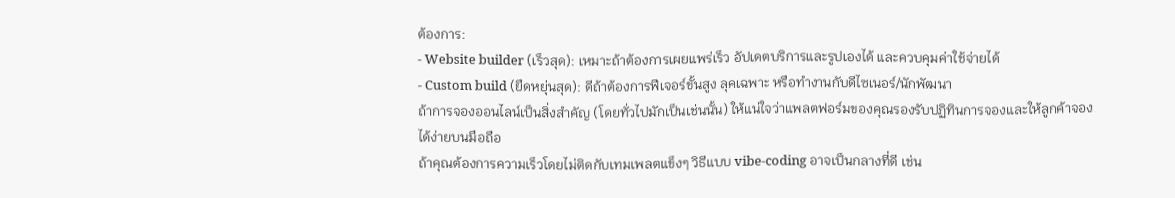ต้องการ:
- Website builder (เร็วสุด): เหมาะถ้าต้องการเผยแพร่เร็ว อัปเดตบริการและรูปเองได้ และควบคุมค่าใช้จ่ายได้
- Custom build (ยืดหยุ่นสุด): ดีถ้าต้องการฟีเจอร์ขั้นสูง ลุคเฉพาะ หรือทำงานกับดีไซเนอร์/นักพัฒนา
ถ้าการจองออนไลน์เป็นสิ่งสำคัญ (โดยทั่วไปมักเป็นเช่นนั้น) ให้แน่ใจว่าแพลตฟอร์มของคุณรองรับปฏิทินการจองและให้ลูกค้าจองได้ง่ายบนมือถือ
ถ้าคุณต้องการความเร็วโดยไม่ติดกับเทมเพลตแข็งๆ วิธีแบบ vibe-coding อาจเป็นกลางที่ดี เช่น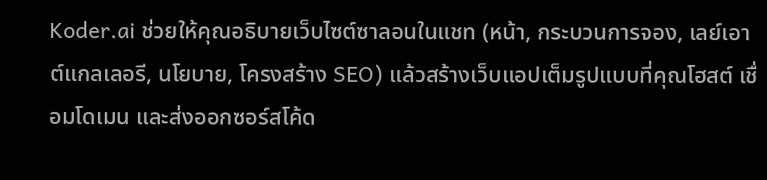Koder.ai ช่วยให้คุณอธิบายเว็บไซต์ซาลอนในแชท (หน้า, กระบวนการจอง, เลย์เอาต์แกลเลอรี, นโยบาย, โครงสร้าง SEO) แล้วสร้างเว็บแอปเต็มรูปแบบที่คุณโฮสต์ เชื่อมโดเมน และส่งออกซอร์สโค้ด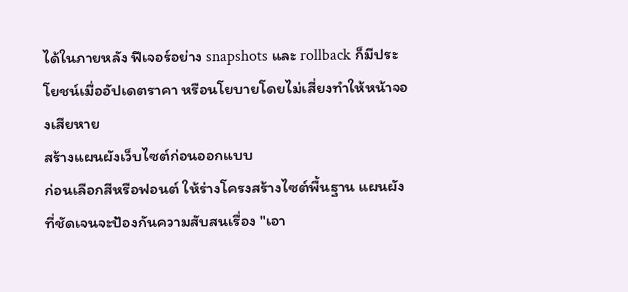ได้ในภายหลัง ฟีเจอร์อย่าง snapshots และ rollback ก็มีประโยชน์เมื่ออัปเดตราคา หรือนโยบายโดยไม่เสี่ยงทำให้หน้าจองเสียหาย
สร้างแผนผังเว็บไซต์ก่อนออกแบบ
ก่อนเลือกสีหรือฟอนต์ ให้ร่างโครงสร้างไซต์พื้นฐาน แผนผังที่ชัดเจนจะป้องกันความสับสนเรื่อง "เอา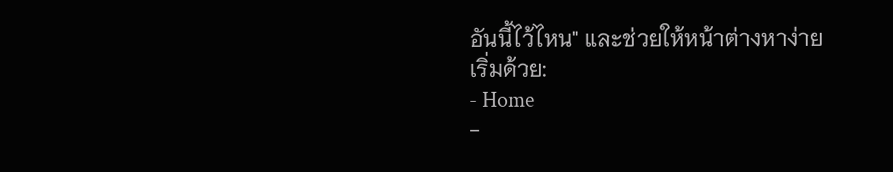อันนี้ไว้ไหน" และช่วยให้หน้าต่างหาง่าย
เริ่มด้วย:
- Home
-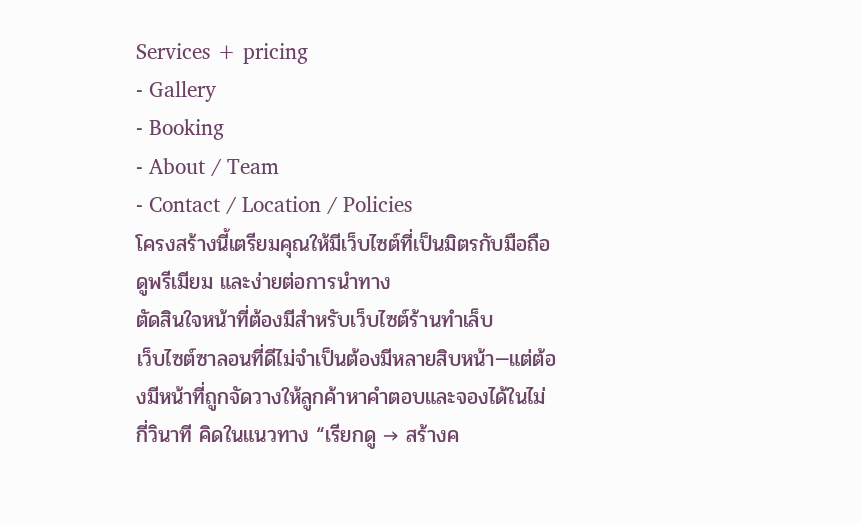Services + pricing
- Gallery
- Booking
- About / Team
- Contact / Location / Policies
โครงสร้างนี้เตรียมคุณให้มีเว็บไซต์ที่เป็นมิตรกับมือถือ ดูพรีเมียม และง่ายต่อการนำทาง
ตัดสินใจหน้าที่ต้องมีสำหรับเว็บไซต์ร้านทำเล็บ
เว็บไซต์ซาลอนที่ดีไม่จำเป็นต้องมีหลายสิบหน้า—แต่ต้องมีหน้าที่ถูกจัดวางให้ลูกค้าหาคำตอบและจองได้ในไม่กี่วินาที คิดในแนวทาง “เรียกดู → สร้างค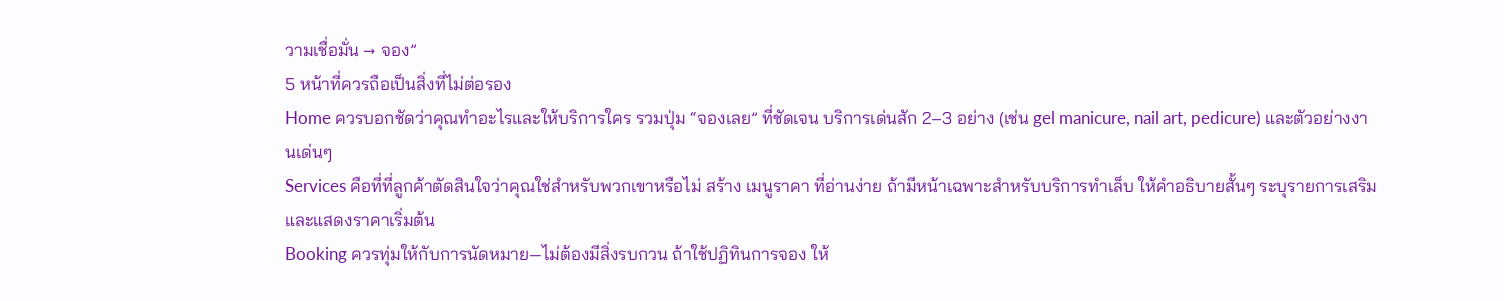วามเชื่อมั่น → จอง”
5 หน้าที่ควรถือเป็นสิ่งที่ไม่ต่อรอง
Home ควรบอกชัดว่าคุณทำอะไรและให้บริการใคร รวมปุ่ม “จองเลย” ที่ชัดเจน บริการเด่นสัก 2–3 อย่าง (เช่น gel manicure, nail art, pedicure) และตัวอย่างงานเด่นๆ
Services คือที่ที่ลูกค้าตัดสินใจว่าคุณใช่สำหรับพวกเขาหรือไม่ สร้าง เมนูราคา ที่อ่านง่าย ถ้ามีหน้าเฉพาะสำหรับบริการทำเล็บ ให้คำอธิบายสั้นๆ ระบุรายการเสริม และแสดงราคาเริ่มต้น
Booking ควรทุ่มให้กับการนัดหมาย—ไม่ต้องมีสิ่งรบกวน ถ้าใช้ปฏิทินการจอง ให้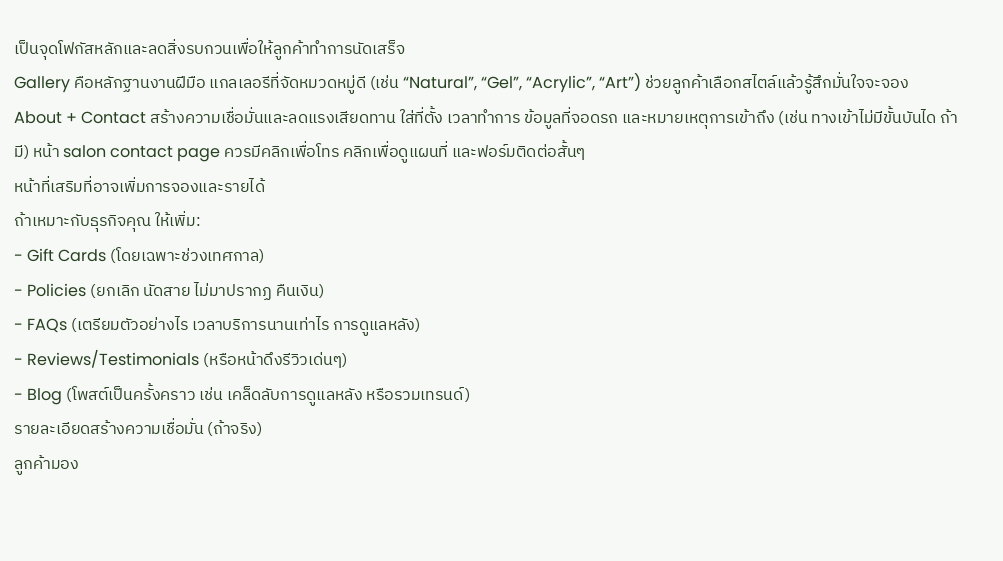เป็นจุดโฟกัสหลักและลดสิ่งรบกวนเพื่อให้ลูกค้าทำการนัดเสร็จ
Gallery คือหลักฐานงานฝีมือ แกลเลอรีที่จัดหมวดหมู่ดี (เช่น “Natural”, “Gel”, “Acrylic”, “Art”) ช่วยลูกค้าเลือกสไตล์แล้วรู้สึกมั่นใจจะจอง
About + Contact สร้างความเชื่อมั่นและลดแรงเสียดทาน ใส่ที่ตั้ง เวลาทำการ ข้อมูลที่จอดรถ และหมายเหตุการเข้าถึง (เช่น ทางเข้าไม่มีขั้นบันได ถ้ามี) หน้า salon contact page ควรมีคลิกเพื่อโทร คลิกเพื่อดูแผนที่ และฟอร์มติดต่อสั้นๆ
หน้าที่เสริมที่อาจเพิ่มการจองและรายได้
ถ้าเหมาะกับธุรกิจคุณ ให้เพิ่ม:
- Gift Cards (โดยเฉพาะช่วงเทศกาล)
- Policies (ยกเลิก นัดสาย ไม่มาปรากฏ คืนเงิน)
- FAQs (เตรียมตัวอย่างไร เวลาบริการนานเท่าไร การดูแลหลัง)
- Reviews/Testimonials (หรือหน้าดึงรีวิวเด่นๆ)
- Blog (โพสต์เป็นครั้งคราว เช่น เคล็ดลับการดูแลหลัง หรือรวมเทรนด์)
รายละเอียดสร้างความเชื่อมั่น (ถ้าจริง)
ลูกค้ามอง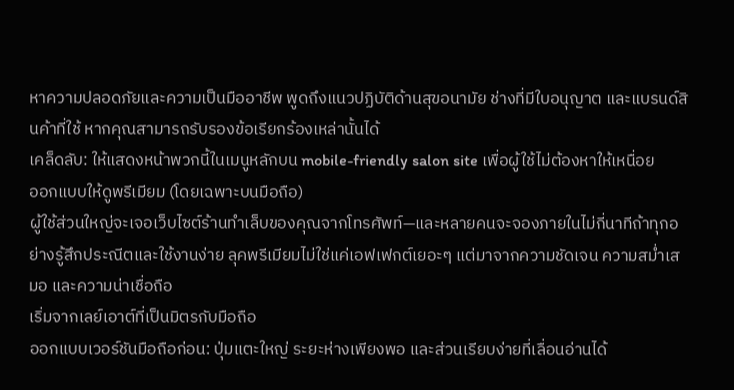หาความปลอดภัยและความเป็นมืออาชีพ พูดถึงแนวปฏิบัติด้านสุขอนามัย ช่างที่มีใบอนุญาต และแบรนด์สินค้าที่ใช้ หากคุณสามารถรับรองข้อเรียกร้องเหล่านั้นได้
เคล็ดลับ: ให้แสดงหน้าพวกนี้ในเมนูหลักบน mobile-friendly salon site เพื่อผู้ใช้ไม่ต้องหาให้เหนื่อย
ออกแบบให้ดูพรีเมียม (โดยเฉพาะบนมือถือ)
ผู้ใช้ส่วนใหญ่จะเจอเว็บไซต์ร้านทำเล็บของคุณจากโทรศัพท์—และหลายคนจะจองภายในไม่กี่นาทีถ้าทุกอย่างรู้สึกประณีตและใช้งานง่าย ลุคพรีเมียมไม่ใช่แค่เอฟเฟกต์เยอะๆ แต่มาจากความชัดเจน ความสม่ำเสมอ และความน่าเชื่อถือ
เริ่มจากเลย์เอาต์ที่เป็นมิตรกับมือถือ
ออกแบบเวอร์ชันมือถือก่อน: ปุ่มแตะใหญ่ ระยะห่างเพียงพอ และส่วนเรียบง่ายที่เลื่อนอ่านได้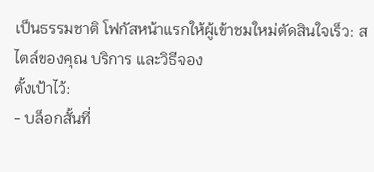เป็นธรรมชาติ โฟกัสหน้าแรกให้ผู้เข้าชมใหม่ตัดสินใจเร็ว: สไตล์ของคุณ บริการ และวิธีจอง
ตั้งเป้าไว้:
- บล็อกสั้นที่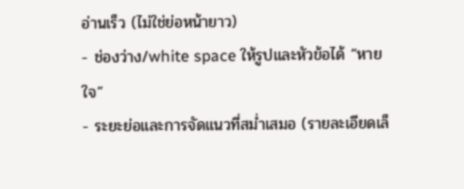อ่านเร็ว (ไม่ใช่ย่อหน้ายาว)
- ช่องว่าง/white space ให้รูปและหัวข้อได้ “หายใจ”
- ระยะย่อและการจัดแนวที่สม่ำเสมอ (รายละเอียดเล็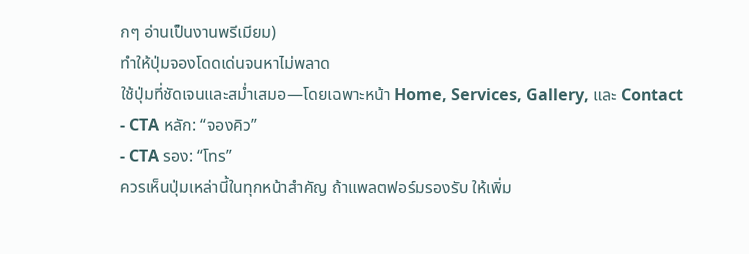กๆ อ่านเป็นงานพรีเมียม)
ทำให้ปุ่มจองโดดเด่นจนหาไม่พลาด
ใช้ปุ่มที่ชัดเจนและสม่ำเสมอ—โดยเฉพาะหน้า Home, Services, Gallery, และ Contact
- CTA หลัก: “จองคิว”
- CTA รอง: “โทร”
ควรเห็นปุ่มเหล่านี้ในทุกหน้าสำคัญ ถ้าแพลตฟอร์มรองรับ ให้เพิ่ม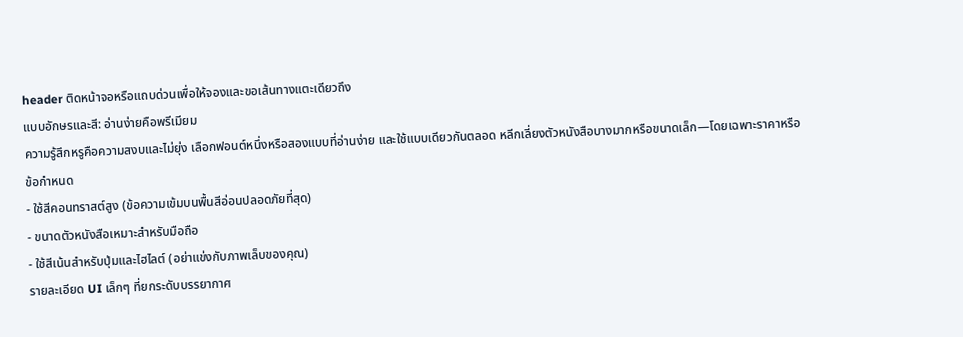header ติดหน้าจอหรือแถบด่วนเพื่อให้จองและขอเส้นทางแตะเดียวถึง
แบบอักษรและสี: อ่านง่ายคือพรีเมียม
ความรู้สึกหรูคือความสงบและไม่ยุ่ง เลือกฟอนต์หนึ่งหรือสองแบบที่อ่านง่าย และใช้แบบเดียวกันตลอด หลีกเลี่ยงตัวหนังสือบางมากหรือขนาดเล็ก—โดยเฉพาะราคาหรือข้อกำหนด
- ใช้สีคอนทราสต์สูง (ข้อความเข้มบนพื้นสีอ่อนปลอดภัยที่สุด)
- ขนาดตัวหนังสือเหมาะสำหรับมือถือ
- ใช้สีเน้นสำหรับปุ่มและไฮไลต์ (อย่าแข่งกับภาพเล็บของคุณ)
รายละเอียด UI เล็กๆ ที่ยกระดับบรรยากาศ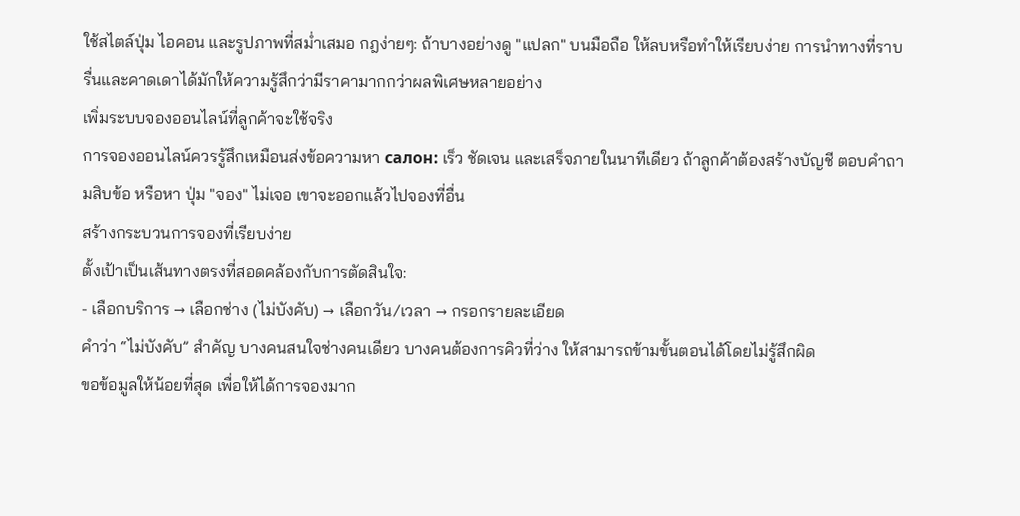ใช้สไตล์ปุ่ม ไอคอน และรูปภาพที่สม่ำเสมอ กฎง่ายๆ: ถ้าบางอย่างดู "แปลก" บนมือถือ ให้ลบหรือทำให้เรียบง่าย การนำทางที่ราบรื่นและคาดเดาได้มักให้ความรู้สึกว่ามีราคามากกว่าผลพิเศษหลายอย่าง
เพิ่มระบบจองออนไลน์ที่ลูกค้าจะใช้จริง
การจองออนไลน์ควรรู้สึกเหมือนส่งข้อความหา салон: เร็ว ชัดเจน และเสร็จภายในนาทีเดียว ถ้าลูกค้าต้องสร้างบัญชี ตอบคำถามสิบข้อ หรือหา ปุ่ม "จอง" ไม่เจอ เขาจะออกแล้วไปจองที่อื่น
สร้างกระบวนการจองที่เรียบง่าย
ตั้งเป้าเป็นเส้นทางตรงที่สอดคล้องกับการตัดสินใจ:
- เลือกบริการ → เลือกช่าง (ไม่บังคับ) → เลือกวัน/เวลา → กรอกรายละเอียด
คำว่า “ไม่บังคับ” สำคัญ บางคนสนใจช่างคนเดียว บางคนต้องการคิวที่ว่าง ให้สามารถข้ามขั้นตอนได้โดยไม่รู้สึกผิด
ขอข้อมูลให้น้อยที่สุด เพื่อให้ได้การจองมาก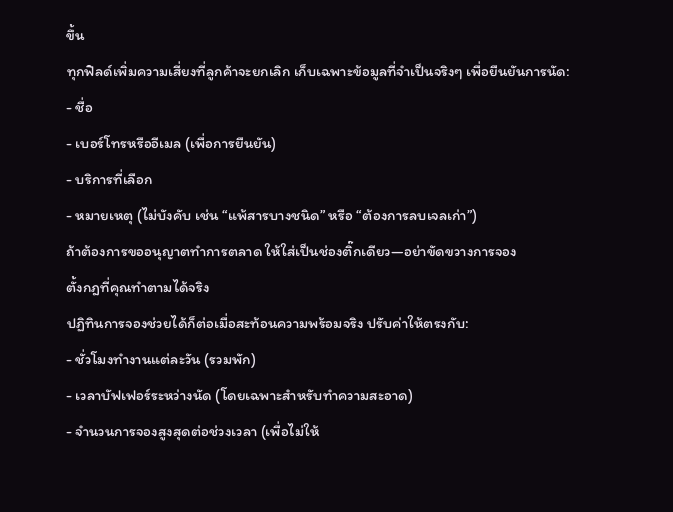ขึ้น
ทุกฟิลด์เพิ่มความเสี่ยงที่ลูกค้าจะยกเลิก เก็บเฉพาะข้อมูลที่จำเป็นจริงๆ เพื่อยืนยันการนัด:
- ชื่อ
- เบอร์โทรหรืออีเมล (เพื่อการยืนยัน)
- บริการที่เลือก
- หมายเหตุ (ไม่บังคับ เช่น “แพ้สารบางชนิด” หรือ “ต้องการลบเจลเก่า”)
ถ้าต้องการขออนุญาตทำการตลาด ให้ใส่เป็นช่องติ๊กเดียว—อย่าขัดขวางการจอง
ตั้งกฎที่คุณทำตามได้จริง
ปฏิทินการจองช่วยได้ก็ต่อเมื่อสะท้อนความพร้อมจริง ปรับค่าให้ตรงกับ:
- ชั่วโมงทำงานแต่ละวัน (รวมพัก)
- เวลาบัฟเฟอร์ระหว่างนัด (โดยเฉพาะสำหรับทำความสะอาด)
- จำนวนการจองสูงสุดต่อช่วงเวลา (เพื่อไม่ให้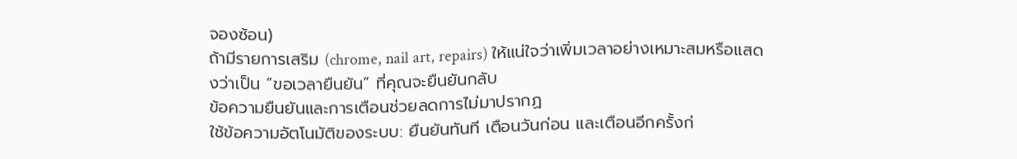จองซ้อน)
ถ้ามีรายการเสริม (chrome, nail art, repairs) ให้แน่ใจว่าเพิ่มเวลาอย่างเหมาะสมหรือแสดงว่าเป็น “ขอเวลายืนยัน” ที่คุณจะยืนยันกลับ
ข้อความยืนยันและการเตือนช่วยลดการไม่มาปรากฏ
ใช้ข้อความอัตโนมัติของระบบ: ยืนยันทันที เตือนวันก่อน และเตือนอีกครั้งก่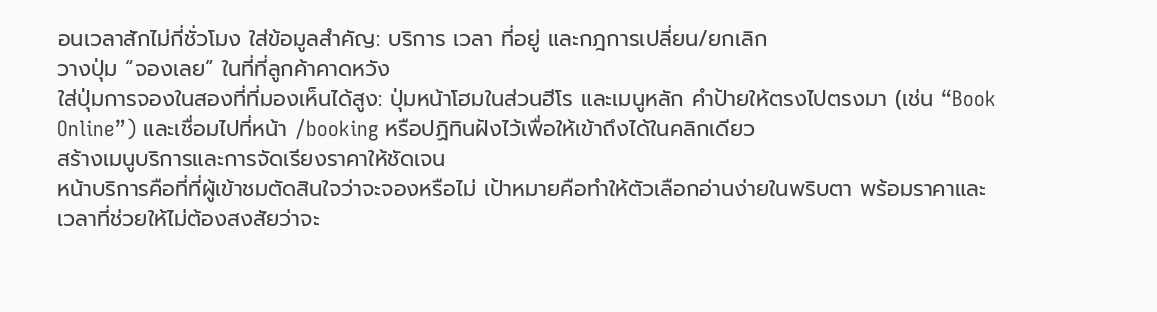อนเวลาสักไม่กี่ชั่วโมง ใส่ข้อมูลสำคัญ: บริการ เวลา ที่อยู่ และกฎการเปลี่ยน/ยกเลิก
วางปุ่ม “จองเลย” ในที่ที่ลูกค้าคาดหวัง
ใส่ปุ่มการจองในสองที่ที่มองเห็นได้สูง: ปุ่มหน้าโฮมในส่วนฮีโร และเมนูหลัก คำป้ายให้ตรงไปตรงมา (เช่น “Book Online”) และเชื่อมไปที่หน้า /booking หรือปฏิทินฝังไว้เพื่อให้เข้าถึงได้ในคลิกเดียว
สร้างเมนูบริการและการจัดเรียงราคาให้ชัดเจน
หน้าบริการคือที่ที่ผู้เข้าชมตัดสินใจว่าจะจองหรือไม่ เป้าหมายคือทำให้ตัวเลือกอ่านง่ายในพริบตา พร้อมราคาและเวลาที่ช่วยให้ไม่ต้องสงสัยว่าจะ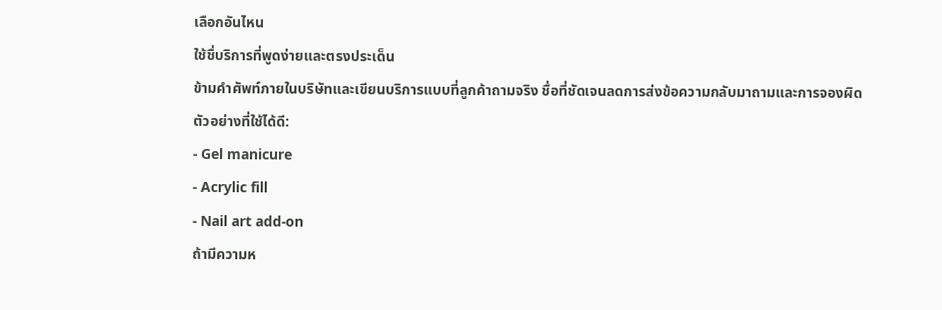เลือกอันไหน
ใช้ชื่บริการที่พูดง่ายและตรงประเด็น
ข้ามคำศัพท์ภายในบริษัทและเขียนบริการแบบที่ลูกค้าถามจริง ชื่อที่ชัดเจนลดการส่งข้อความกลับมาถามและการจองผิด
ตัวอย่างที่ใช้ได้ดี:
- Gel manicure
- Acrylic fill
- Nail art add-on
ถ้ามีความห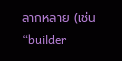ลากหลาย (เช่น “builder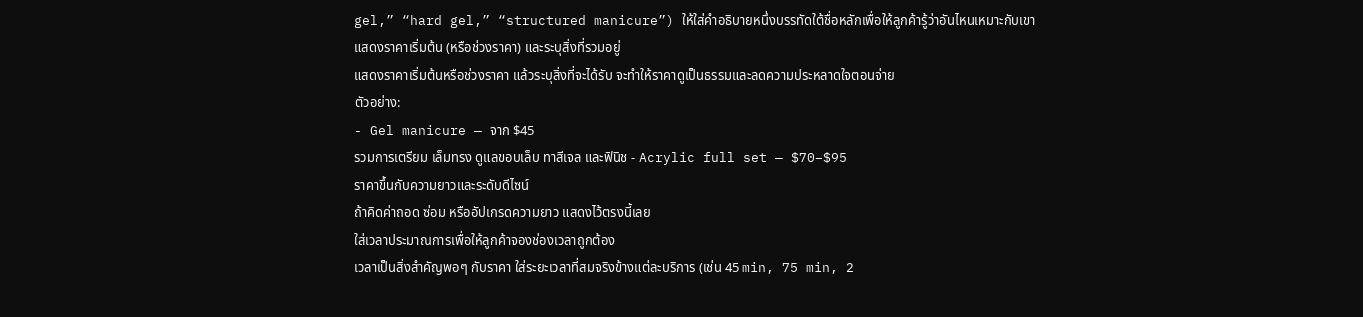gel,” “hard gel,” “structured manicure”) ให้ใส่คำอธิบายหนึ่งบรรทัดใต้ชื่อหลักเพื่อให้ลูกค้ารู้ว่าอันไหนเหมาะกับเขา
แสดงราคาเริ่มต้น (หรือช่วงราคา) และระบุสิ่งที่รวมอยู่
แสดงราคาเริ่มต้นหรือช่วงราคา แล้วระบุสิ่งที่จะได้รับ จะทำให้ราคาดูเป็นธรรมและลดความประหลาดใจตอนจ่าย
ตัวอย่าง:
- Gel manicure — จาก $45
รวมการเตรียม เล็มทรง ดูแลขอบเล็บ ทาสีเจล และฟินิช - Acrylic full set — $70–$95
ราคาขึ้นกับความยาวและระดับดีไซน์
ถ้าคิดค่าถอด ซ่อม หรืออัปเกรดความยาว แสดงไว้ตรงนี้เลย
ใส่เวลาประมาณการเพื่อให้ลูกค้าจองช่องเวลาถูกต้อง
เวลาเป็นสิ่งสำคัญพอๆ กับราคา ใส่ระยะเวลาที่สมจริงข้างแต่ละบริการ (เช่น 45 min, 75 min, 2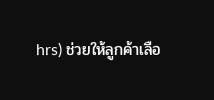hrs) ช่วยให้ลูกค้าเลือ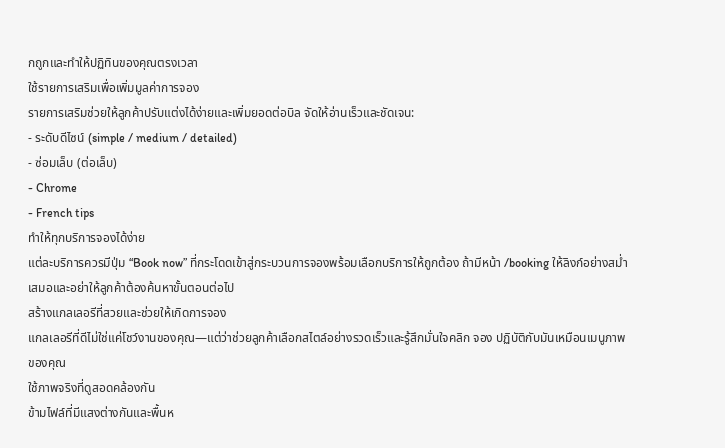กถูกและทำให้ปฏิทินของคุณตรงเวลา
ใช้รายการเสริมเพื่อเพิ่มมูลค่าการจอง
รายการเสริมช่วยให้ลูกค้าปรับแต่งได้ง่ายและเพิ่มยอดต่อบิล จัดให้อ่านเร็วและชัดเจน:
- ระดับดีไซน์ (simple / medium / detailed)
- ซ่อมเล็บ (ต่อเล็บ)
- Chrome
- French tips
ทำให้ทุกบริการจองได้ง่าย
แต่ละบริการควรมีปุ่ม “Book now” ที่กระโดดเข้าสู่กระบวนการจองพร้อมเลือกบริการให้ถูกต้อง ถ้ามีหน้า /booking ให้ลิงก์อย่างสม่ำเสมอและอย่าให้ลูกค้าต้องค้นหาขั้นตอนต่อไป
สร้างแกลเลอรีที่สวยและช่วยให้เกิดการจอง
แกลเลอรีที่ดีไม่ใช่แค่โชว์งานของคุณ—แต่ว่าช่วยลูกค้าเลือกสไตล์อย่างรวดเร็วและรู้สึกมั่นใจคลิก จอง ปฏิบัติกับมันเหมือนเมนูภาพของคุณ
ใช้ภาพจริงที่ดูสอดคล้องกัน
ข้ามไฟล์ที่มีแสงต่างกันและพื้นห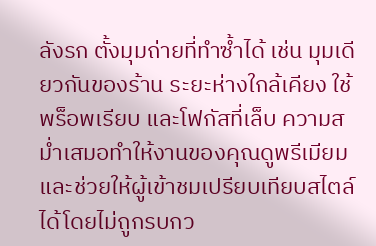ลังรก ตั้งมุมถ่ายที่ทำซ้ำได้ เช่น มุมเดียวกันของร้าน ระยะห่างใกล้เคียง ใช้พร็อพเรียบ และโฟกัสที่เล็บ ความสม่ำเสมอทำให้งานของคุณดูพรีเมียมและช่วยให้ผู้เข้าชมเปรียบเทียบสไตล์ได้โดยไม่ถูกรบกว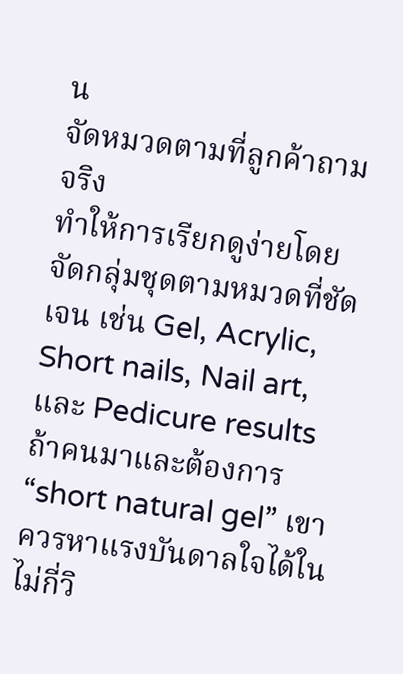น
จัดหมวดตามที่ลูกค้าถามจริง
ทำให้การเรียกดูง่ายโดยจัดกลุ่มชุดตามหมวดที่ชัดเจน เช่น Gel, Acrylic, Short nails, Nail art, และ Pedicure results ถ้าคนมาและต้องการ “short natural gel” เขาควรหาแรงบันดาลใจได้ในไม่กี่วิ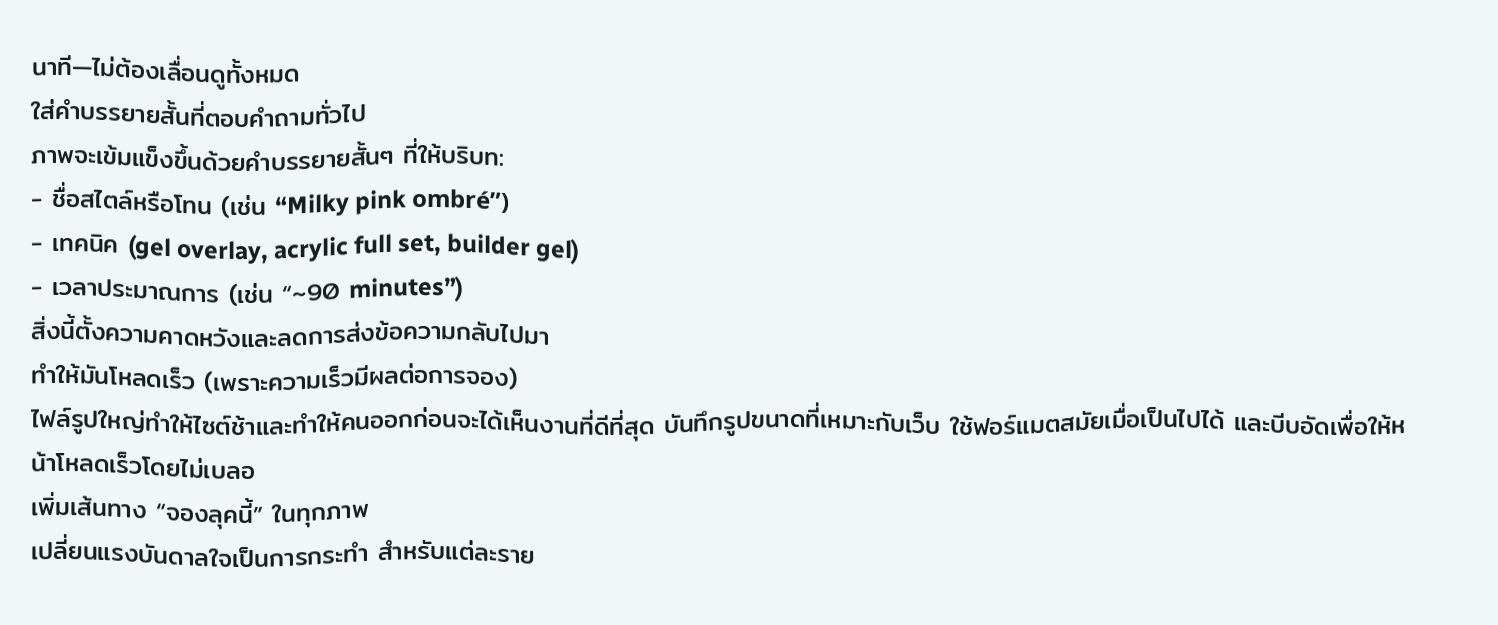นาที—ไม่ต้องเลื่อนดูทั้งหมด
ใส่คำบรรยายสั้นที่ตอบคำถามทั่วไป
ภาพจะเข้มแข็งขึ้นด้วยคำบรรยายสั้นๆ ที่ให้บริบท:
- ชื่อสไตล์หรือโทน (เช่น “Milky pink ombré”)
- เทคนิค (gel overlay, acrylic full set, builder gel)
- เวลาประมาณการ (เช่น “~90 minutes”)
สิ่งนี้ตั้งความคาดหวังและลดการส่งข้อความกลับไปมา
ทำให้มันโหลดเร็ว (เพราะความเร็วมีผลต่อการจอง)
ไฟล์รูปใหญ่ทำให้ไซต์ช้าและทำให้คนออกก่อนจะได้เห็นงานที่ดีที่สุด บันทึกรูปขนาดที่เหมาะกับเว็บ ใช้ฟอร์แมตสมัยเมื่อเป็นไปได้ และบีบอัดเพื่อให้หน้าโหลดเร็วโดยไม่เบลอ
เพิ่มเส้นทาง “จองลุคนี้” ในทุกภาพ
เปลี่ยนแรงบันดาลใจเป็นการกระทำ สำหรับแต่ละราย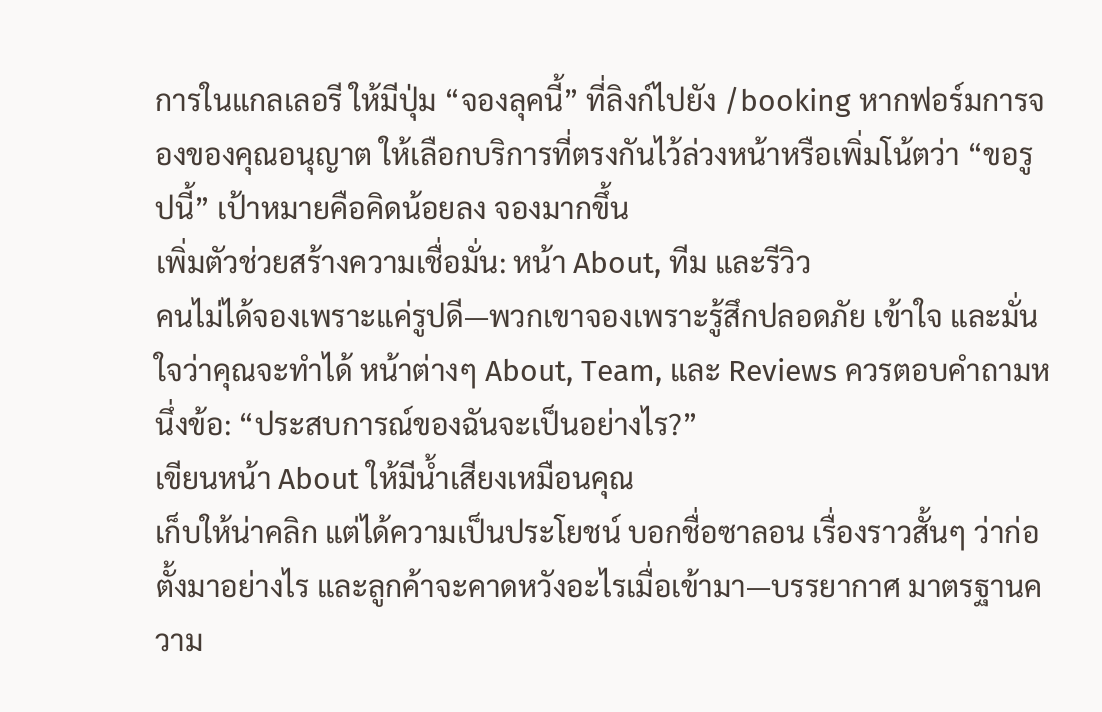การในแกลเลอรี ให้มีปุ่ม “จองลุคนี้” ที่ลิงก์ไปยัง /booking หากฟอร์มการจองของคุณอนุญาต ให้เลือกบริการที่ตรงกันไว้ล่วงหน้าหรือเพิ่มโน้ตว่า “ขอรูปนี้” เป้าหมายคือคิดน้อยลง จองมากขึ้น
เพิ่มตัวช่วยสร้างความเชื่อมั่น: หน้า About, ทีม และรีวิว
คนไม่ได้จองเพราะแค่รูปดี—พวกเขาจองเพราะรู้สึกปลอดภัย เข้าใจ และมั่นใจว่าคุณจะทำได้ หน้าต่างๆ About, Team, และ Reviews ควรตอบคำถามหนึ่งข้อ: “ประสบการณ์ของฉันจะเป็นอย่างไร?”
เขียนหน้า About ให้มีน้ำเสียงเหมือนคุณ
เก็บให้น่าคลิก แต่ได้ความเป็นประโยชน์ บอกชื่อซาลอน เรื่องราวสั้นๆ ว่าก่อตั้งมาอย่างไร และลูกค้าจะคาดหวังอะไรเมื่อเข้ามา—บรรยากาศ มาตรฐานความ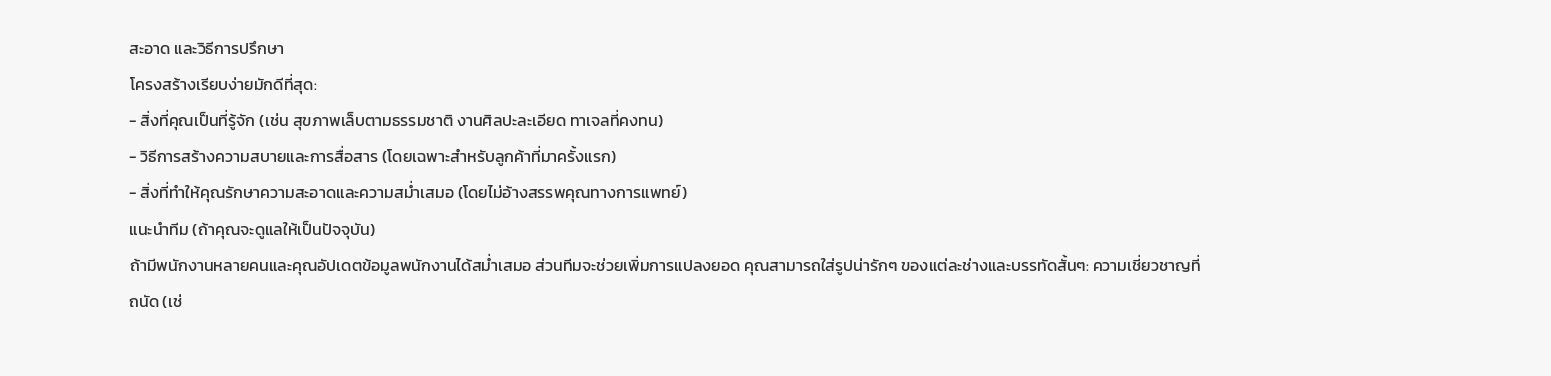สะอาด และวิธีการปรึกษา
โครงสร้างเรียบง่ายมักดีที่สุด:
- สิ่งที่คุณเป็นที่รู้จัก (เช่น สุขภาพเล็บตามธรรมชาติ งานศิลปะละเอียด ทาเจลที่คงทน)
- วิธีการสร้างความสบายและการสื่อสาร (โดยเฉพาะสำหรับลูกค้าที่มาครั้งแรก)
- สิ่งที่ทำให้คุณรักษาความสะอาดและความสม่ำเสมอ (โดยไม่อ้างสรรพคุณทางการแพทย์)
แนะนำทีม (ถ้าคุณจะดูแลให้เป็นปัจจุบัน)
ถ้ามีพนักงานหลายคนและคุณอัปเดตข้อมูลพนักงานได้สม่ำเสมอ ส่วนทีมจะช่วยเพิ่มการแปลงยอด คุณสามารถใส่รูปน่ารักๆ ของแต่ละช่างและบรรทัดสั้นๆ: ความเชี่ยวชาญที่ถนัด (เช่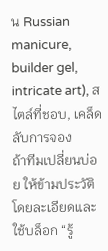น Russian manicure, builder gel, intricate art), สไตล์ที่ชอบ, เคล็ดลับการจอง
ถ้าทีมเปลี่ยนบ่อย ให้ข้ามประวัติโดยละเอียดและใช้บล็อก “รู้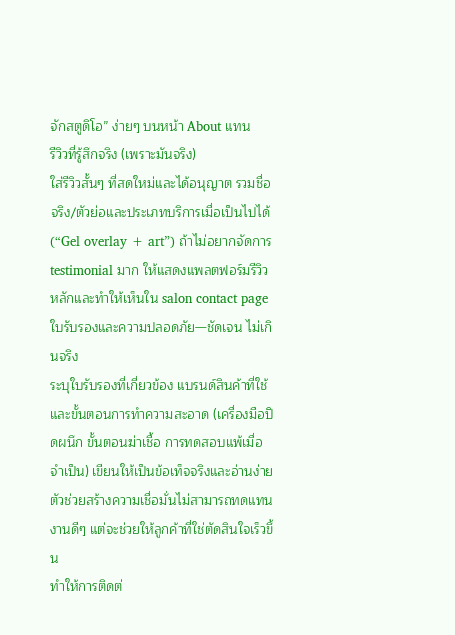จักสตูดิโอ” ง่ายๆ บนหน้า About แทน
รีวิวที่รู้สึกจริง (เพราะมันจริง)
ใส่รีวิวสั้นๆ ที่สดใหม่และได้อนุญาต รวมชื่อจริง/ตัวย่อและประเภทบริการเมื่อเป็นไปได้ (“Gel overlay + art”) ถ้าไม่อยากจัดการ testimonial มาก ให้แสดงแพลตฟอร์มรีวิวหลักและทำให้เห็นใน salon contact page
ใบรับรองและความปลอดภัย—ชัดเจน ไม่เกินจริง
ระบุใบรับรองที่เกี่ยวข้อง แบรนด์สินค้าที่ใช้ และขั้นตอนการทำความสะอาด (เครื่องมือปิดผนึก ขั้นตอนฆ่าเชื้อ การทดสอบแพ้เมื่อจำเป็น) เขียนให้เป็นข้อเท็จจริงและอ่านง่าย
ตัวช่วยสร้างความเชื่อมั่นไม่สามารถทดแทนงานดีๆ แต่จะช่วยให้ลูกค้าที่ใช่ตัดสินใจเร็วขึ้น
ทำให้การติดต่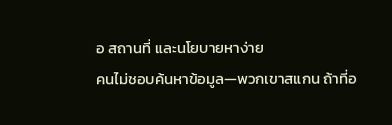อ สถานที่ และนโยบายหาง่าย
คนไม่ชอบค้นหาข้อมูล—พวกเขาสแกน ถ้าที่อ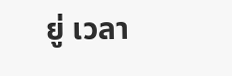ยู่ เวลา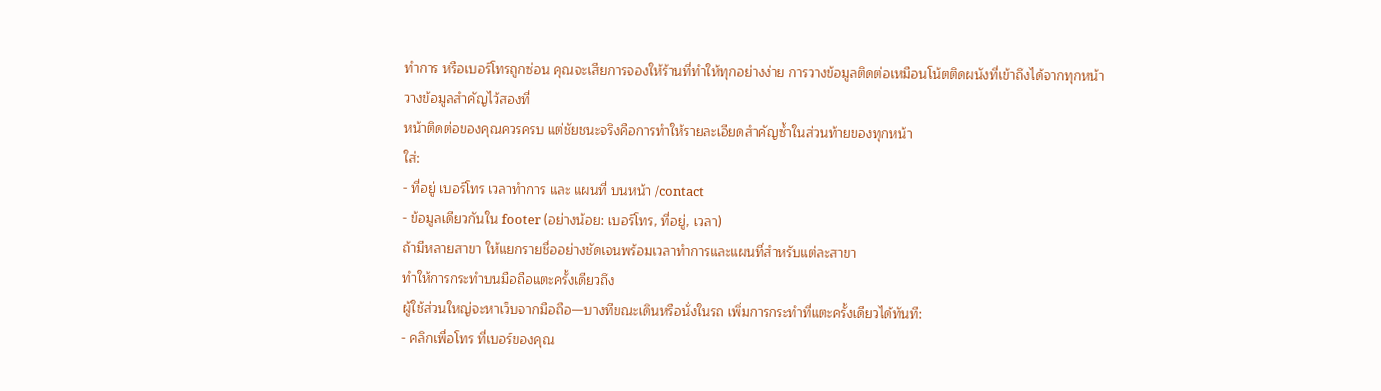ทำการ หรือเบอร์โทรถูกซ่อน คุณจะเสียการจองให้ร้านที่ทำให้ทุกอย่างง่าย การวางข้อมูลติดต่อเหมือนโน้ตติดผนังที่เข้าถึงได้จากทุกหน้า
วางข้อมูลสำคัญไว้สองที่
หน้าติดต่อของคุณควรครบ แต่ชัยชนะจริงคือการทำให้รายละเอียดสำคัญซ้ำในส่วนท้ายของทุกหน้า
ใส่:
- ที่อยู่ เบอร์โทร เวลาทำการ และ แผนที่ บนหน้า /contact
- ข้อมูลเดียวกันใน footer (อย่างน้อย: เบอร์โทร, ที่อยู่, เวลา)
ถ้ามีหลายสาขา ให้แยกรายชื่ออย่างชัดเจนพร้อมเวลาทำการและแผนที่สำหรับแต่ละสาขา
ทำให้การกระทำบนมือถือแตะครั้งเดียวถึง
ผู้ใช้ส่วนใหญ่จะหาเว็บจากมือถือ—บางทีขณะเดินหรือนั่งในรถ เพิ่มการกระทำที่แตะครั้งเดียวได้ทันที:
- คลิกเพื่อโทร ที่เบอร์ของคุณ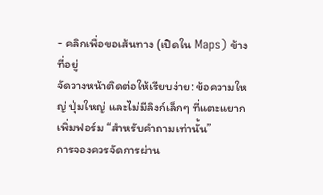- คลิกเพื่อขอเส้นทาง (เปิดใน Maps) ข้างที่อยู่
จัดวางหน้าติดต่อให้เรียบง่าย: ข้อความใหญ่ ปุ่มใหญ่ และไม่มีลิงก์เล็กๆ ที่แตะแยาก
เพิ่มฟอร์ม “สำหรับคำถามเท่านั้น”
การจองควรจัดการผ่าน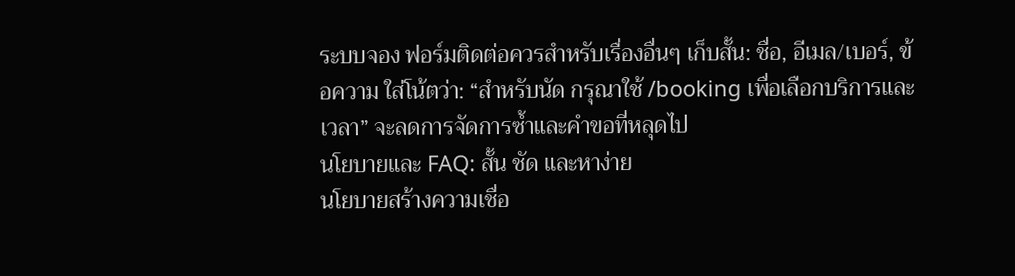ระบบจอง ฟอร์มติดต่อควรสำหรับเรื่องอื่นๆ เก็บสั้น: ชื่อ, อีเมล/เบอร์, ข้อความ ใส่โน้ตว่า: “สำหรับนัด กรุณาใช้ /booking เพื่อเลือกบริการและเวลา” จะลดการจัดการซ้ำและคำขอที่หลุดไป
นโยบายและ FAQ: สั้น ชัด และหาง่าย
นโยบายสร้างความเชื่อ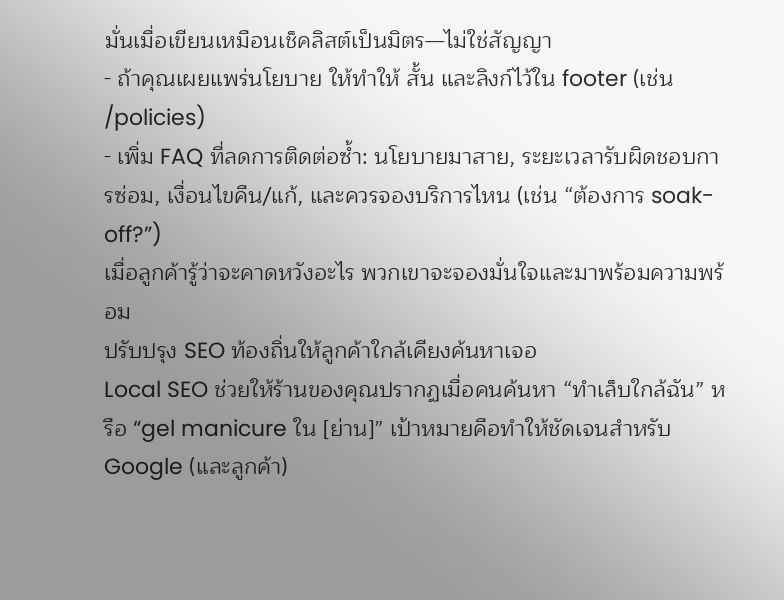มั่นเมื่อเขียนเหมือนเช็คลิสต์เป็นมิตร—ไม่ใช่สัญญา
- ถ้าคุณเผยแพร่นโยบาย ให้ทำให้ สั้น และลิงก์ไว้ใน footer (เช่น /policies)
- เพิ่ม FAQ ที่ลดการติดต่อซ้ำ: นโยบายมาสาย, ระยะเวลารับผิดชอบการซ่อม, เงื่อนไขคืน/แก้, และควรจองบริการไหน (เช่น “ต้องการ soak-off?”)
เมื่อลูกค้ารู้ว่าจะคาดหวังอะไร พวกเขาจะจองมั่นใจและมาพร้อมความพร้อม
ปรับปรุง SEO ท้องถิ่นให้ลูกค้าใกล้เคียงค้นหาเจอ
Local SEO ช่วยให้ร้านของคุณปรากฏเมื่อคนค้นหา “ทำเล็บใกล้ฉัน” หรือ “gel manicure ใน [ย่าน]” เป้าหมายคือทำให้ชัดเจนสำหรับ Google (และลูกค้า)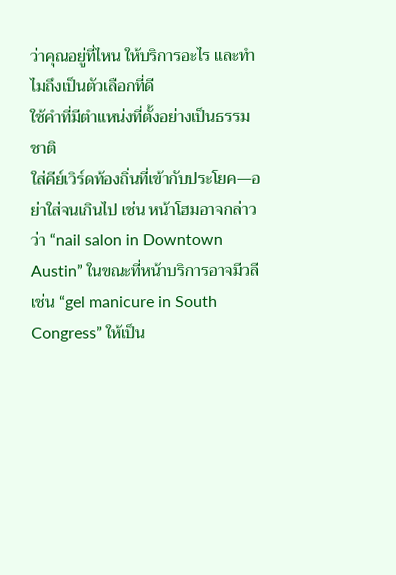ว่าคุณอยู่ที่ไหน ให้บริการอะไร และทำไมถึงเป็นตัวเลือกที่ดี
ใช้คำที่มีตำแหน่งที่ตั้งอย่างเป็นธรรมชาติ
ใส่คีย์เวิร์ดท้องถิ่นที่เข้ากับประโยค—อย่าใส่จนเกินไป เช่น หน้าโฮมอาจกล่าวว่า “nail salon in Downtown Austin” ในขณะที่หน้าบริการอาจมีวลีเช่น “gel manicure in South Congress” ให้เป็น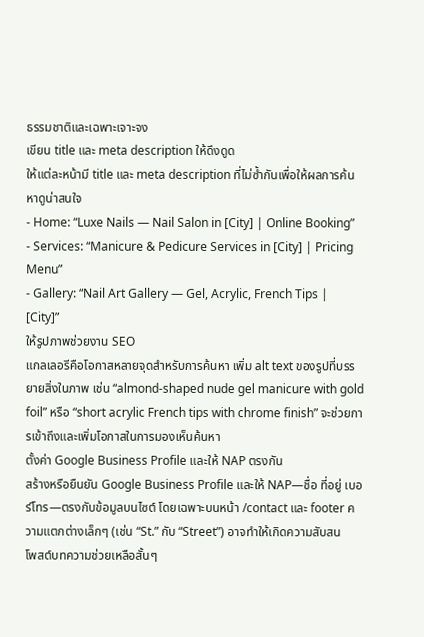ธรรมชาติและเฉพาะเจาะจง
เขียน title และ meta description ให้ดึงดูด
ให้แต่ละหน้ามี title และ meta description ที่ไม่ซ้ำกันเพื่อให้ผลการค้นหาดูน่าสนใจ
- Home: “Luxe Nails — Nail Salon in [City] | Online Booking”
- Services: “Manicure & Pedicure Services in [City] | Pricing Menu”
- Gallery: “Nail Art Gallery — Gel, Acrylic, French Tips | [City]”
ให้รูปภาพช่วยงาน SEO
แกลเลอรีคือโอกาสหลายจุดสำหรับการค้นหา เพิ่ม alt text ของรูปที่บรรยายสิ่งในภาพ เช่น “almond-shaped nude gel manicure with gold foil” หรือ “short acrylic French tips with chrome finish” จะช่วยการเข้าถึงและเพิ่มโอกาสในการมองเห็นค้นหา
ตั้งค่า Google Business Profile และให้ NAP ตรงกัน
สร้างหรือยืนยัน Google Business Profile และให้ NAP—ชื่อ ที่อยู่ เบอร์โทร—ตรงกับข้อมูลบนไซต์ โดยเฉพาะบนหน้า /contact และ footer ความแตกต่างเล็กๆ (เช่น “St.” กับ “Street”) อาจทำให้เกิดความสับสน
โพสต์บทความช่วยเหลือสั้นๆ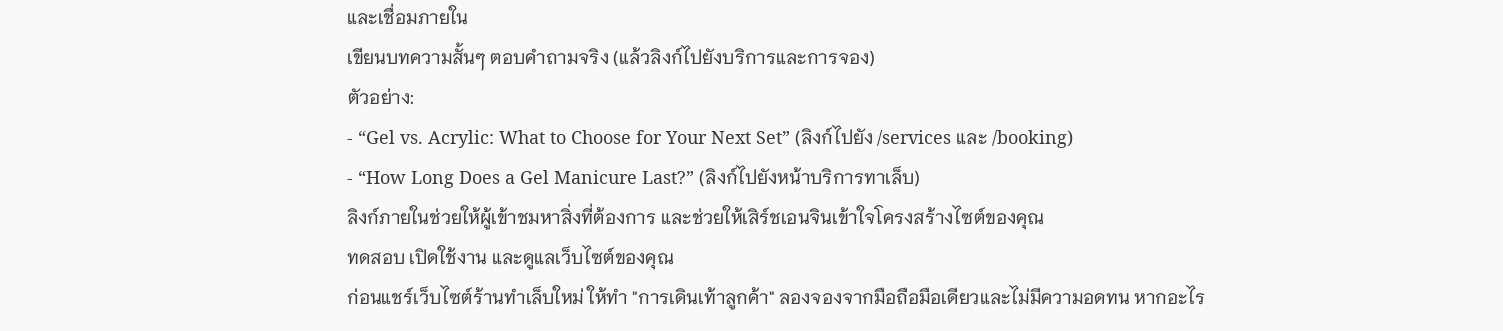และเชื่อมภายใน
เขียนบทความสั้นๆ ตอบคำถามจริง (แล้วลิงก์ไปยังบริการและการจอง)
ตัวอย่าง:
- “Gel vs. Acrylic: What to Choose for Your Next Set” (ลิงก์ไปยัง /services และ /booking)
- “How Long Does a Gel Manicure Last?” (ลิงก์ไปยังหน้าบริการทาเล็บ)
ลิงก์ภายในช่วยให้ผู้เข้าชมหาสิ่งที่ต้องการ และช่วยให้เสิร์ชเอนจินเข้าใจโครงสร้างไซต์ของคุณ
ทดสอบ เปิดใช้งาน และดูแลเว็บไซต์ของคุณ
ก่อนแชร์เว็บไซต์ร้านทำเล็บใหม่ ให้ทำ "การเดินเท้าลูกค้า" ลองจองจากมือถือมือเดียวและไม่มีความอดทน หากอะไร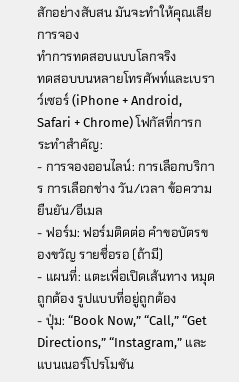สักอย่างสับสน มันจะทำให้คุณเสียการจอง
ทำการทดสอบแบบโลกจริง
ทดสอบบนหลายโทรศัพท์และเบราว์เซอร์ (iPhone + Android, Safari + Chrome) โฟกัสที่การกระทำสำคัญ:
- การจองออนไลน์: การเลือกบริการ การเลือกช่าง วัน/เวลา ข้อความยืนยัน/อีเมล
- ฟอร์ม: ฟอร์มติดต่อ คำขอบัตรของขวัญ รายชื่อรอ (ถ้ามี)
- แผนที่: แตะเพื่อเปิดเส้นทาง หมุดถูกต้อง รูปแบบที่อยู่ถูกต้อง
- ปุ่ม: “Book Now,” “Call,” “Get Directions,” “Instagram,” และแบนเนอร์โปรโมชัน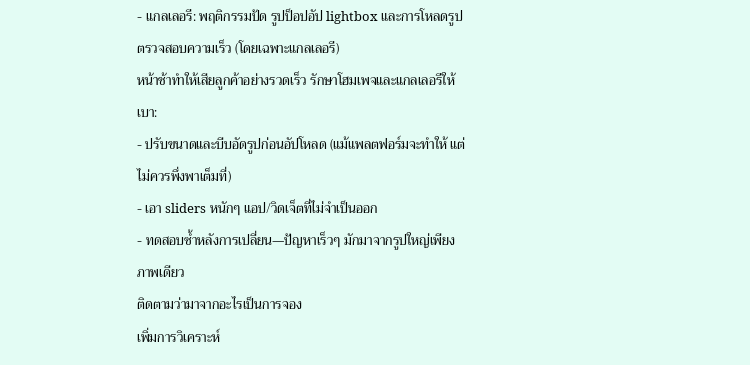- แกลเลอรี: พฤติกรรมปัด รูปป็อปอัป lightbox และการโหลดรูป
ตรวจสอบความเร็ว (โดยเฉพาะแกลเลอรี)
หน้าช้าทำให้เสียลูกค้าอย่างรวดเร็ว รักษาโฮมเพจและแกลเลอรีให้เบา:
- ปรับขนาดและบีบอัดรูปก่อนอัปโหลด (แม้แพลตฟอร์มจะทำให้ แต่ไม่ควรพึ่งพาเต็มที่)
- เอา sliders หนักๆ แอป/วิดเจ็ตที่ไม่จำเป็นออก
- ทดสอบซ้ำหลังการเปลี่ยน—ปัญหาเร็วๆ มักมาจากรูปใหญ่เพียงภาพเดียว
ติดตามว่ามาจากอะไรเป็นการจอง
เพิ่มการวิเคราะห์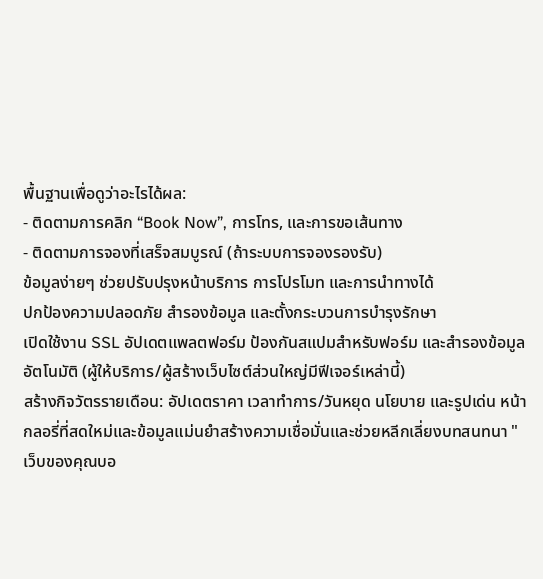พื้นฐานเพื่อดูว่าอะไรได้ผล:
- ติดตามการคลิก “Book Now”, การโทร, และการขอเส้นทาง
- ติดตามการจองที่เสร็จสมบูรณ์ (ถ้าระบบการจองรองรับ)
ข้อมูลง่ายๆ ช่วยปรับปรุงหน้าบริการ การโปรโมท และการนำทางได้
ปกป้องความปลอดภัย สำรองข้อมูล และตั้งกระบวนการบำรุงรักษา
เปิดใช้งาน SSL อัปเดตแพลตฟอร์ม ป้องกันสแปมสำหรับฟอร์ม และสำรองข้อมูลอัตโนมัติ (ผู้ให้บริการ/ผู้สร้างเว็บไซต์ส่วนใหญ่มีฟีเจอร์เหล่านี้)
สร้างกิจวัตรรายเดือน: อัปเดตราคา เวลาทำการ/วันหยุด นโยบาย และรูปเด่น หน้ากลอรี่ที่สดใหม่และข้อมูลแม่นยำสร้างความเชื่อมั่นและช่วยหลีกเลี่ยงบทสนทนา "เว็บของคุณบอ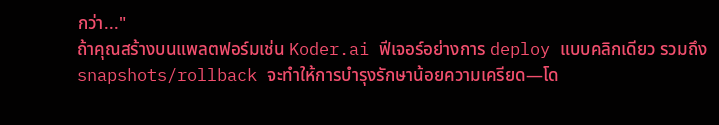กว่า..."
ถ้าคุณสร้างบนแพลตฟอร์มเช่น Koder.ai ฟีเจอร์อย่างการ deploy แบบคลิกเดียว รวมถึง snapshots/rollback จะทำให้การบำรุงรักษาน้อยความเครียด—โด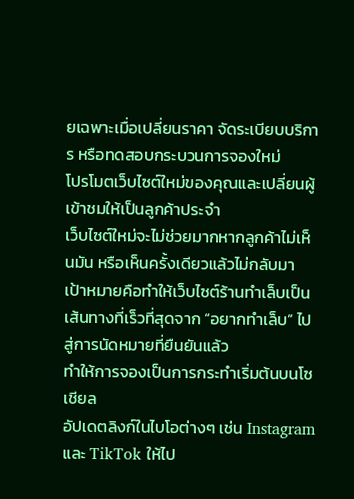ยเฉพาะเมื่อเปลี่ยนราคา จัดระเบียบบริการ หรือทดสอบกระบวนการจองใหม่
โปรโมตเว็บไซต์ใหม่ของคุณและเปลี่ยนผู้เข้าชมให้เป็นลูกค้าประจำ
เว็บไซต์ใหม่จะไม่ช่วยมากหากลูกค้าไม่เห็นมัน หรือเห็นครั้งเดียวแล้วไม่กลับมา เป้าหมายคือทำให้เว็บไซต์ร้านทำเล็บเป็นเส้นทางที่เร็วที่สุดจาก “อยากทำเล็บ” ไปสู่การนัดหมายที่ยืนยันแล้ว
ทำให้การจองเป็นการกระทำเริ่มต้นบนโซเชียล
อัปเดตลิงก์ในไบโอต่างๆ เช่น Instagram และ TikTok ให้ไป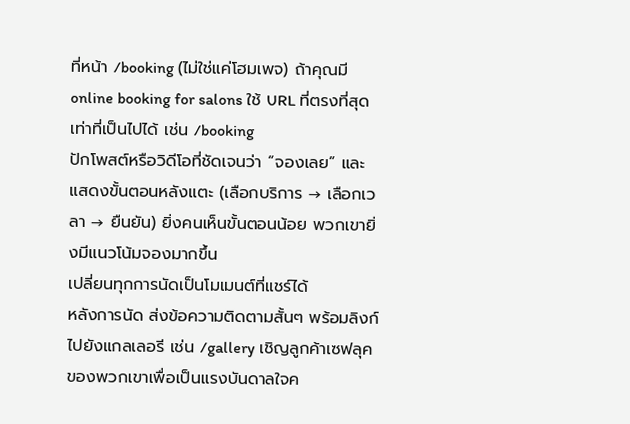ที่หน้า /booking (ไม่ใช่แค่โฮมเพจ) ถ้าคุณมี online booking for salons ใช้ URL ที่ตรงที่สุดเท่าที่เป็นไปได้ เช่น /booking
ปักโพสต์หรือวิดีโอที่ชัดเจนว่า “จองเลย” และแสดงขั้นตอนหลังแตะ (เลือกบริการ → เลือกเวลา → ยืนยัน) ยิ่งคนเห็นขั้นตอนน้อย พวกเขายิ่งมีแนวโน้มจองมากขึ้น
เปลี่ยนทุกการนัดเป็นโมเมนต์ที่แชร์ได้
หลังการนัด ส่งข้อความติดตามสั้นๆ พร้อมลิงก์ไปยังแกลเลอรี เช่น /gallery เชิญลูกค้าเซฟลุคของพวกเขาเพื่อเป็นแรงบันดาลใจค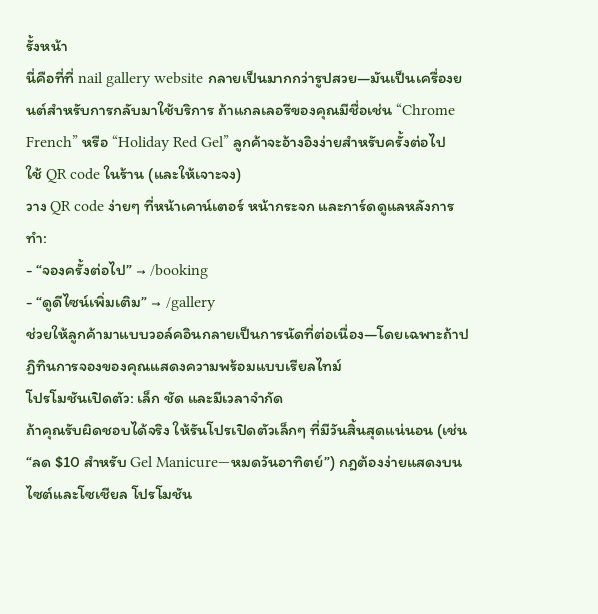รั้งหน้า
นี่คือที่ที่ nail gallery website กลายเป็นมากกว่ารูปสวย—มันเป็นเครื่องยนต์สำหรับการกลับมาใช้บริการ ถ้าแกลเลอรีของคุณมีชื่อเช่น “Chrome French” หรือ “Holiday Red Gel” ลูกค้าจะอ้างอิงง่ายสำหรับครั้งต่อไป
ใช้ QR code ในร้าน (และให้เจาะจง)
วาง QR code ง่ายๆ ที่หน้าเคาน์เตอร์ หน้ากระจก และการ์ดดูแลหลังการทำ:
- “จองครั้งต่อไป” → /booking
- “ดูดีไซน์เพิ่มเติม” → /gallery
ช่วยให้ลูกค้ามาแบบวอล์คอินกลายเป็นการนัดที่ต่อเนื่อง—โดยเฉพาะถ้าปฏิทินการจองของคุณแสดงความพร้อมแบบเรียลไทม์
โปรโมชันเปิดตัว: เล็ก ชัด และมีเวลาจำกัด
ถ้าคุณรับผิดชอบได้จริง ให้รันโปรเปิดตัวเล็กๆ ที่มีวันสิ้นสุดแน่นอน (เช่น “ลด $10 สำหรับ Gel Manicure—หมดวันอาทิตย์”) กฎต้องง่ายแสดงบนไซต์และโซเชียล โปรโมชัน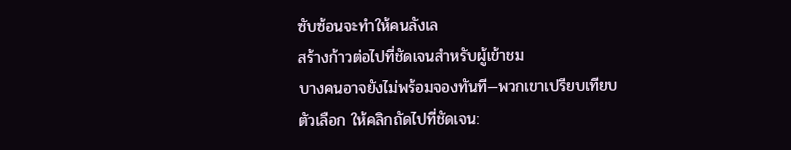ซับซ้อนจะทำให้คนลังเล
สร้างก้าวต่อไปที่ชัดเจนสำหรับผู้เข้าชม
บางคนอาจยังไม่พร้อมจองทันที—พวกเขาเปรียบเทียบตัวเลือก ให้คลิกถัดไปที่ชัดเจน: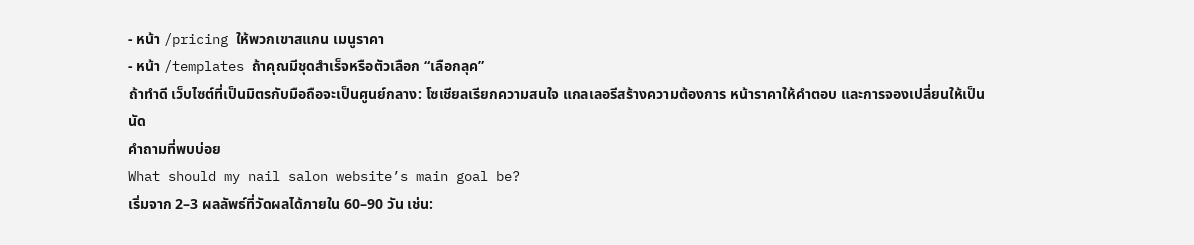- หน้า /pricing ให้พวกเขาสแกน เมนูราคา
- หน้า /templates ถ้าคุณมีชุดสำเร็จหรือตัวเลือก “เลือกลุค”
ถ้าทำดี เว็บไซต์ที่เป็นมิตรกับมือถือจะเป็นศูนย์กลาง: โซเชียลเรียกความสนใจ แกลเลอรีสร้างความต้องการ หน้าราคาให้คำตอบ และการจองเปลี่ยนให้เป็นนัด
คำถามที่พบบ่อย
What should my nail salon website’s main goal be?
เริ่มจาก 2–3 ผลลัพธ์ที่วัดผลได้ภายใน 60–90 วัน เช่น: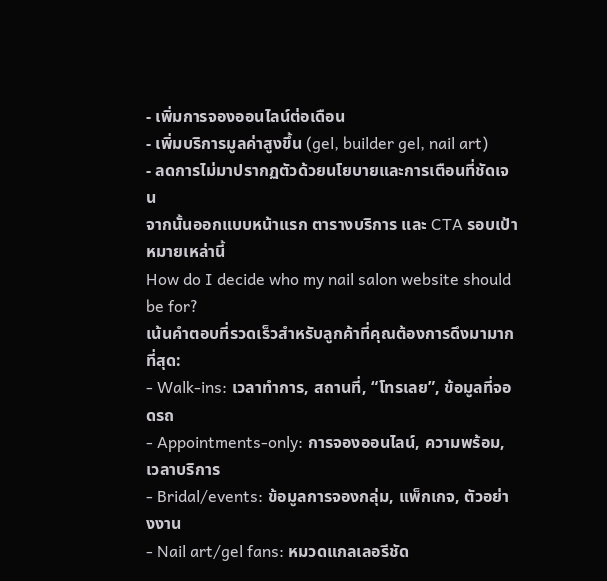- เพิ่มการจองออนไลน์ต่อเดือน
- เพิ่มบริการมูลค่าสูงขึ้น (gel, builder gel, nail art)
- ลดการไม่มาปรากฏตัวด้วยนโยบายและการเตือนที่ชัดเจน
จากนั้นออกแบบหน้าแรก ตารางบริการ และ CTA รอบเป้าหมายเหล่านี้
How do I decide who my nail salon website should be for?
เน้นคำตอบที่รวดเร็วสำหรับลูกค้าที่คุณต้องการดึงมามากที่สุด:
- Walk-ins: เวลาทำการ, สถานที่, “โทรเลย”, ข้อมูลที่จอดรถ
- Appointments-only: การจองออนไลน์, ความพร้อม, เวลาบริการ
- Bridal/events: ข้อมูลการจองกลุ่ม, แพ็กเกจ, ตัวอย่างงาน
- Nail art/gel fans: หมวดแกลเลอรีชัด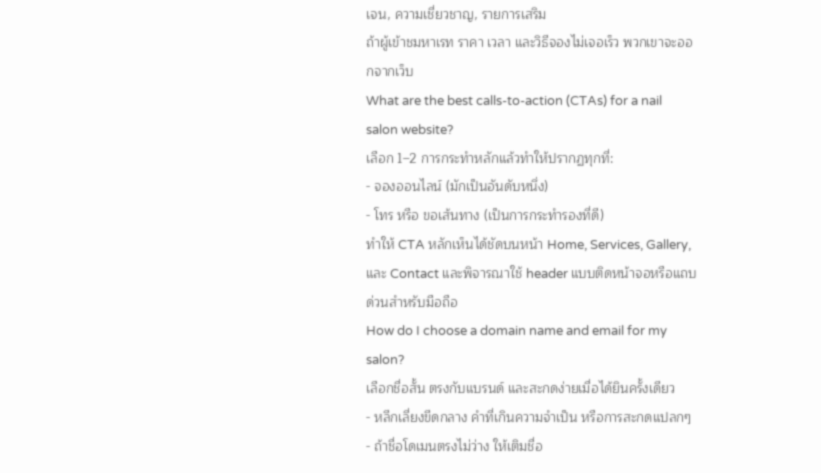เจน, ความเชี่ยวชาญ, รายการเสริม
ถ้าผู้เข้าชมหาเรท ราคา เวลา และวิธีจองไม่เจอเร็ว พวกเขาจะออกจากเว็บ
What are the best calls-to-action (CTAs) for a nail salon website?
เลือก 1–2 การกระทำหลักแล้วทำให้ปรากฏทุกที่:
- จองออนไลน์ (มักเป็นอันดับหนึ่ง)
- โทร หรือ ขอเส้นทาง (เป็นการกระทำรองที่ดี)
ทำให้ CTA หลักเห็นได้ชัดบนหน้า Home, Services, Gallery, และ Contact และพิจารณาใช้ header แบบติดหน้าจอหรือแถบด่วนสำหรับมือถือ
How do I choose a domain name and email for my salon?
เลือกชื่อสั้น ตรงกับแบรนด์ และสะกดง่ายเมื่อได้ยินครั้งเดียว
- หลีกเลี่ยงขีดกลาง คำที่เกินความจำเป็น หรือการสะกดแปลกๆ
- ถ้าชื่อโดเมนตรงไม่ว่าง ให้เติมชื่อ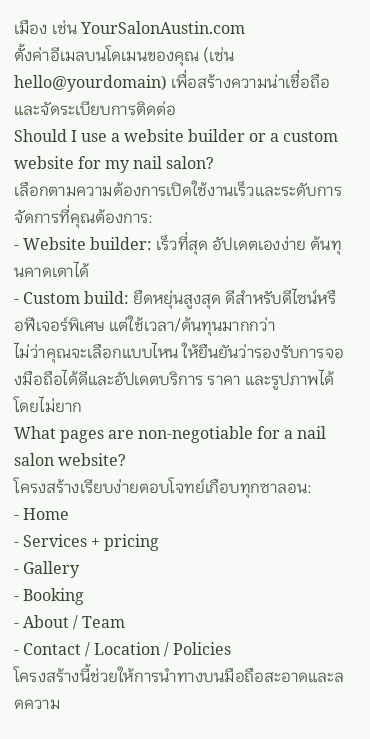เมือง เช่น YourSalonAustin.com
ตั้งค่าอีเมลบนโดเมนของคุณ (เช่น hello@yourdomain) เพื่อสร้างความน่าเชื่อถือและจัดระเบียบการติดต่อ
Should I use a website builder or a custom website for my nail salon?
เลือกตามความต้องการเปิดใช้งานเร็วและระดับการจัดการที่คุณต้องการ:
- Website builder: เร็วที่สุด อัปเดตเองง่าย ต้นทุนคาดเดาได้
- Custom build: ยืดหยุ่นสูงสุด ดีสำหรับดีไซน์หรือฟีเจอร์พิเศษ แต่ใช้เวลา/ต้นทุนมากกว่า
ไม่ว่าคุณจะเลือกแบบไหน ให้ยืนยันว่ารองรับการจองมือถือได้ดีและอัปเดตบริการ ราคา และรูปภาพได้โดยไม่ยาก
What pages are non-negotiable for a nail salon website?
โครงสร้างเรียบง่ายตอบโจทย์เกือบทุกซาลอน:
- Home
- Services + pricing
- Gallery
- Booking
- About / Team
- Contact / Location / Policies
โครงสร้างนี้ช่วยให้การนำทางบนมือถือสะอาดและลดความ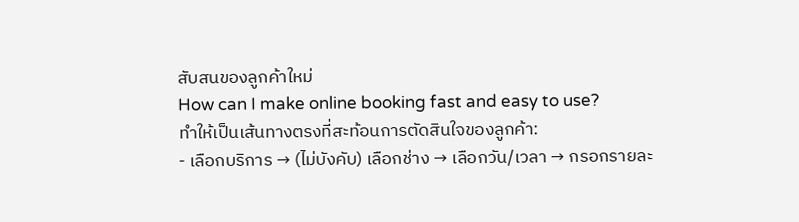สับสนของลูกค้าใหม่
How can I make online booking fast and easy to use?
ทำให้เป็นเส้นทางตรงที่สะท้อนการตัดสินใจของลูกค้า:
- เลือกบริการ → (ไม่บังคับ) เลือกช่าง → เลือกวัน/เวลา → กรอกรายละ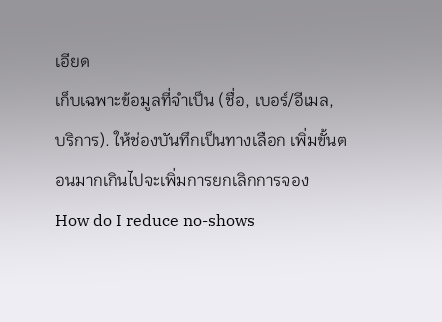เอียด
เก็บเฉพาะข้อมูลที่จำเป็น (ชื่อ, เบอร์/อีเมล, บริการ). ให้ช่องบันทึกเป็นทางเลือก เพิ่มขั้นตอนมากเกินไปจะเพิ่มการยกเลิกการจอง
How do I reduce no-shows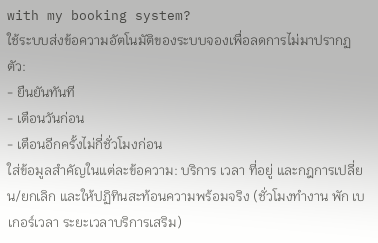with my booking system?
ใช้ระบบส่งข้อความอัตโนมัติของระบบจองเพื่อลดการไม่มาปรากฏตัว:
- ยืนยันทันที
- เตือนวันก่อน
- เตือนอีกครั้งไม่กี่ชั่วโมงก่อน
ใส่ข้อมูลสำคัญในแต่ละข้อความ: บริการ เวลา ที่อยู่ และกฎการเปลี่ยน/ยกเลิก และให้ปฏิทินสะท้อนความพร้อมจริง (ชั่วโมงทำงาน พัก เบเกอร์เวลา ระยะเวลาบริการเสริม)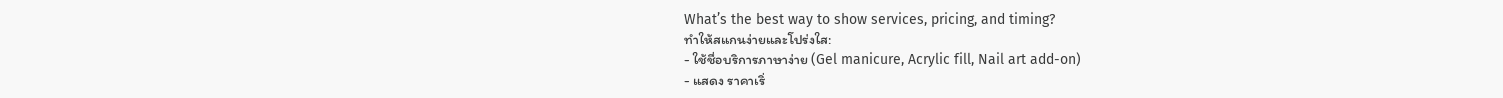What’s the best way to show services, pricing, and timing?
ทำให้สแกนง่ายและโปร่งใส:
- ใช้ชื่อบริการภาษาง่าย (Gel manicure, Acrylic fill, Nail art add-on)
- แสดง ราคาเริ่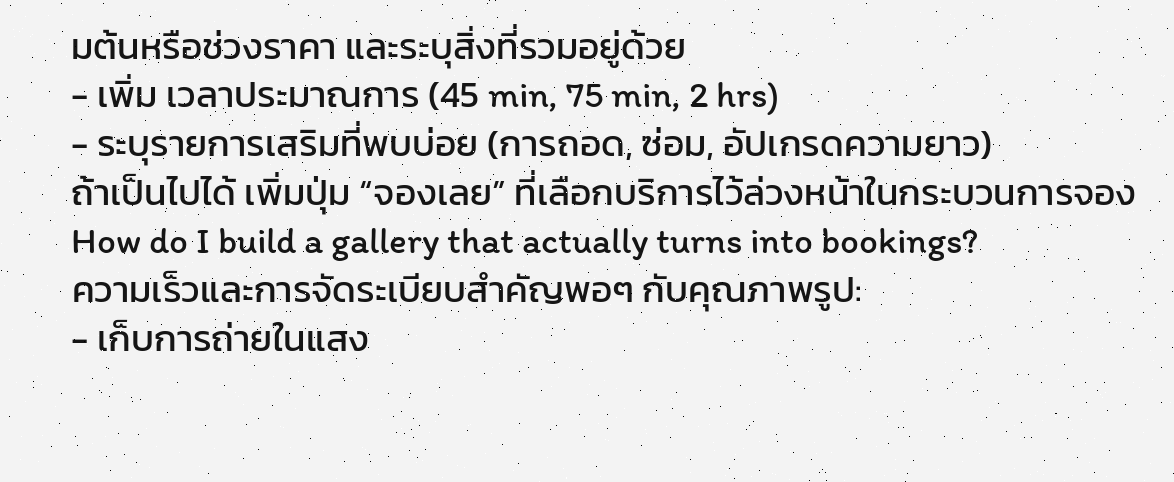มต้นหรือช่วงราคา และระบุสิ่งที่รวมอยู่ด้วย
- เพิ่ม เวลาประมาณการ (45 min, 75 min, 2 hrs)
- ระบุรายการเสริมที่พบบ่อย (การถอด, ซ่อม, อัปเกรดความยาว)
ถ้าเป็นไปได้ เพิ่มปุ่ม “จองเลย” ที่เลือกบริการไว้ล่วงหน้าในกระบวนการจอง
How do I build a gallery that actually turns into bookings?
ความเร็วและการจัดระเบียบสำคัญพอๆ กับคุณภาพรูป:
- เก็บการถ่ายในแสง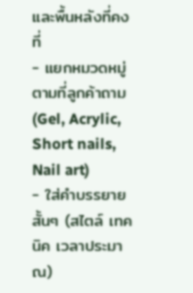และพื้นหลังที่คงที่
- แยกหมวดหมู่ตามที่ลูกค้าถาม (Gel, Acrylic, Short nails, Nail art)
- ใส่คำบรรยายสั้นๆ (สไตล์ เทคนิค เวลาประมาณ)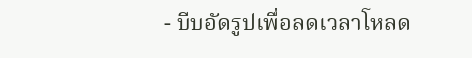- บีบอัดรูปเพื่อลดเวลาโหลด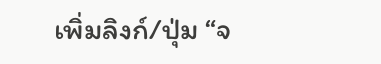เพิ่มลิงก์/ปุ่ม “จ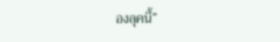องลุคนี้”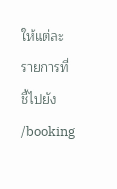ให้แต่ละรายการที่ชี้ไปยัง /booking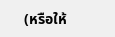(หรือให้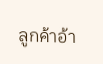ลูกค้าอ้า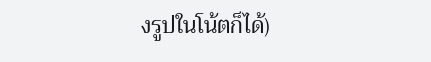งรูปในโน้ตก็ได้)